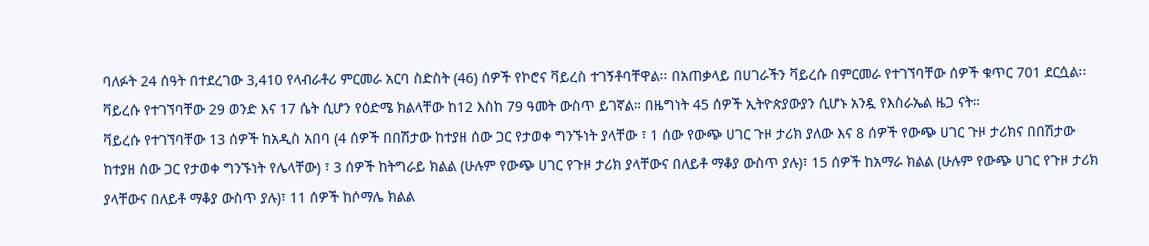ባለፉት 24 ሰዓት በተደረገው 3,410 የላብራቶሪ ምርመራ አርባ ስድስት (46) ሰዎች የኮሮና ቫይረስ ተገኝቶባቸዋል፡፡ በአጠቃላይ በሀገራችን ቫይረሱ በምርመራ የተገኘባቸው ሰዎች ቁጥር 701 ደርሷል፡፡
ቫይረሱ የተገኘባቸው 29 ወንድ እና 17 ሴት ሲሆን የዕድሜ ክልላቸው ከ12 እስከ 79 ዓመት ውስጥ ይገኛል። በዜግነት 45 ሰዎች ኢትዮጵያውያን ሲሆኑ አንዷ የእስራኤል ዜጋ ናት።
ቫይረሱ የተገኘባቸው 13 ሰዎች ከአዲስ አበባ (4 ሰዎች በበሽታው ከተያዘ ሰው ጋር የታወቀ ግንኙነት ያላቸው ፣ 1 ሰው የውጭ ሀገር ጉዞ ታሪክ ያለው እና 8 ሰዎች የውጭ ሀገር ጉዞ ታሪክና በበሽታው ከተያዘ ሰው ጋር የታወቀ ግንኙነት የሌላቸው) ፣ 3 ሰዎች ከትግራይ ክልል (ሁሉም የውጭ ሀገር የጉዞ ታሪክ ያላቸውና በለይቶ ማቆያ ውስጥ ያሉ)፣ 15 ሰዎች ከአማራ ክልል (ሁሉም የውጭ ሀገር የጉዞ ታሪክ ያላቸውና በለይቶ ማቆያ ውስጥ ያሉ)፣ 11 ሰዎች ከሶማሌ ክልል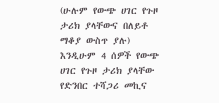(ሁሉም የውጭ ሀገር የጉዞ ታሪክ ያላቸውና በለይቶ ማቆያ ውስጥ ያሉ) እንዲሁም 4 ሰዎች የውጭ ሀገር የጉዞ ታሪክ ያላቸው የድንበር ተሻጋሪ መኪና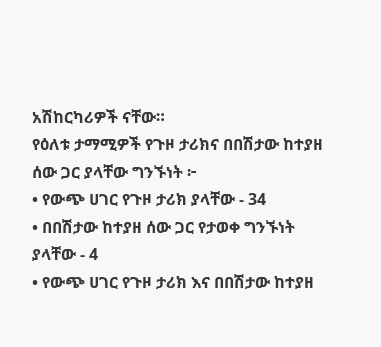አሽከርካሪዎች ናቸው።
የዕለቱ ታማሚዎች የጉዞ ታሪክና በበሽታው ከተያዘ ሰው ጋር ያላቸው ግንኙነት ፦
• የውጭ ሀገር የጉዞ ታሪክ ያላቸው - 34
• በበሽታው ከተያዘ ሰው ጋር የታወቀ ግንኙነት ያላቸው - 4
• የውጭ ሀገር የጉዞ ታሪክ እና በበሽታው ከተያዘ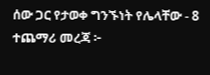ሰው ጋር የታወቀ ግንኙነት የሌላቸው - 8
ተጨማሪ መረጃ ፦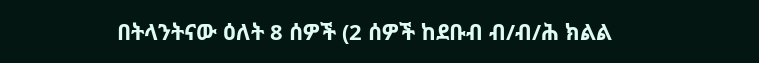በትላንትናው ዕለት 8 ሰዎች (2 ሰዎች ከደቡብ ብ/ብ/ሕ ክልል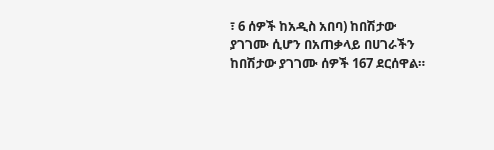፣ 6 ሰዎች ከአዲስ አበባ) ከበሽታው ያገገሙ ሲሆን በአጠቃላይ በሀገራችን ከበሽታው ያገገሙ ሰዎች 167 ደርሰዋል።